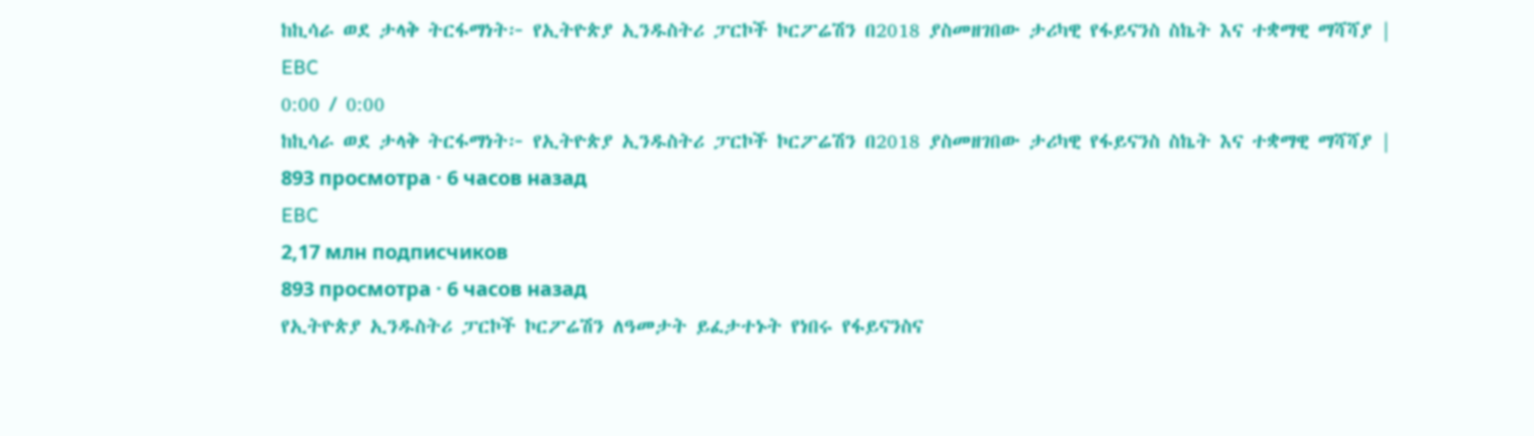ከኪሳራ ወደ ታላቅ ትርፋማነት፦ የኢትዮጵያ ኢንዱስትሪ ፓርኮች ኮርፖሬሽን በ2018 ያስመዘገበው ታሪካዊ የፋይናንስ ስኬት እና ተቋማዊ ማሻሻያ |
EBC
0:00 / 0:00
ከኪሳራ ወደ ታላቅ ትርፋማነት፦ የኢትዮጵያ ኢንዱስትሪ ፓርኮች ኮርፖሬሽን በ2018 ያስመዘገበው ታሪካዊ የፋይናንስ ስኬት እና ተቋማዊ ማሻሻያ |
893 просмотра · 6 часов назад
EBC
2,17 млн подписчиков
893 просмотра · 6 часов назад
የኢትዮጵያ ኢንዱስትሪ ፓርኮች ኮርፖሬሽን ለዓመታት ይፈታተኑት የነበሩ የፋይናንስና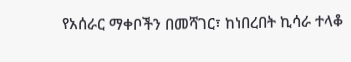የአሰራር ማቀቦችን በመሻገር፣ ከነበረበት ኪሳራ ተላቆ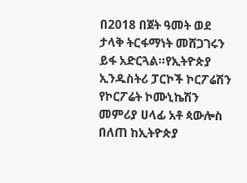በ2018 በጀት ዓመት ወደ ታላቅ ትርፋማነት መሸጋገሩን ይፋ አድርጓል።የኢትዮጵያ ኢንዱስትሪ ፓርኮች ኮርፖሬሽን የኮርፖሬት ኮሙኒኬሽን መምሪያ ሀላፊ አቶ ጳውሎስ በለጠ ከኢትዮጵያ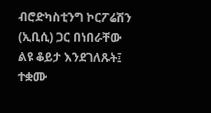ብሮድካስቲንግ ኮርፖሬሽን (ኢቢሲ) ጋር በነበራቸው ልዩ ቆይታ እንደገለጹት፤ ተቋሙ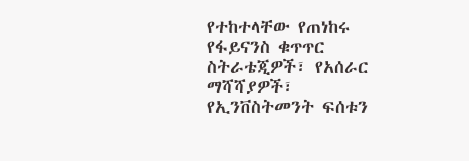የተከተላቸው የጠነከሩ የፋይናንስ ቁጥጥር ስትራቴጂዎች፣ የአሰራር ማሻሻያዎች፣ የኢንቨስትመንት ፍሰቱን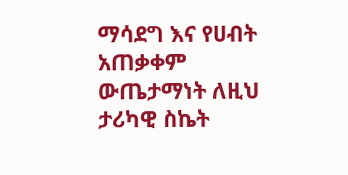ማሳደግ እና የሀብት አጠቃቀም ውጤታማነት ለዚህ ታሪካዊ ስኬት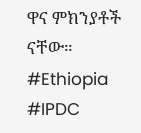ዋና ምክንያቶች ናቸው።
#Ethiopia #IPDC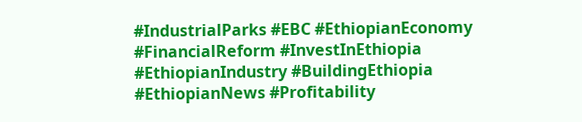#IndustrialParks #EBC #EthiopianEconomy #FinancialReform #InvestInEthiopia #EthiopianIndustry #BuildingEthiopia #EthiopianNews #Profitability